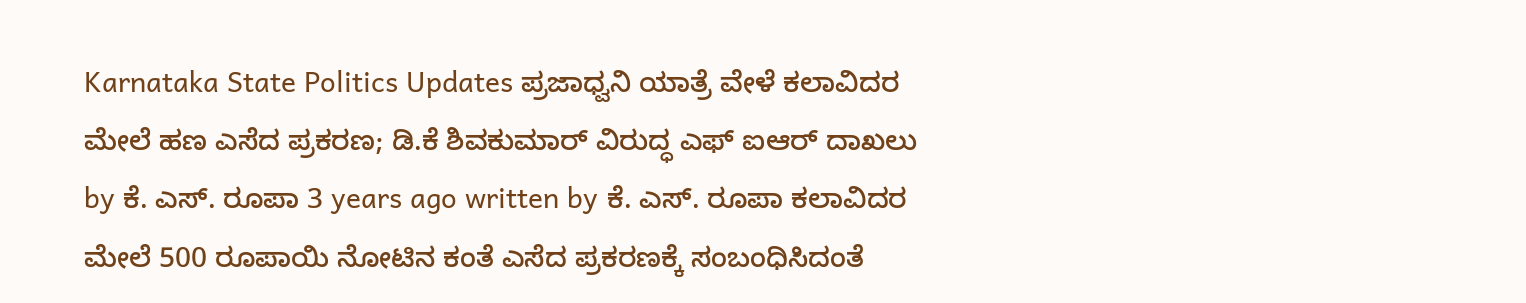Karnataka State Politics Updates ಪ್ರಜಾಧ್ವನಿ ಯಾತ್ರೆ ವೇಳೆ ಕಲಾವಿದರ ಮೇಲೆ ಹಣ ಎಸೆದ ಪ್ರಕರಣ; ಡಿ.ಕೆ ಶಿವಕುಮಾರ್ ವಿರುದ್ಧ ಎಫ್ ಐಆರ್ ದಾಖಲು by ಕೆ. ಎಸ್. ರೂಪಾ 3 years ago written by ಕೆ. ಎಸ್. ರೂಪಾ ಕಲಾವಿದರ ಮೇಲೆ 500 ರೂಪಾಯಿ ನೋಟಿನ ಕಂತೆ ಎಸೆದ ಪ್ರಕರಣಕ್ಕೆ ಸಂಬಂಧಿಸಿದಂತೆ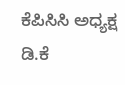ಕೆಪಿಸಿಸಿ ಅಧ್ಯಕ್ಷ ಡಿ.ಕೆ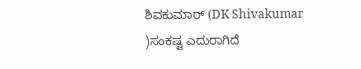ಶಿವಕುಮಾರ್ (DK Shivakumar )ಸಂಕಷ್ಟ ಎದುರಾಗಿದೆ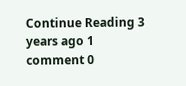Continue Reading 3 years ago 1 comment 0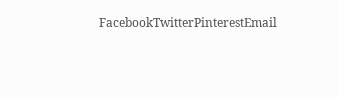FacebookTwitterPinterestEmail